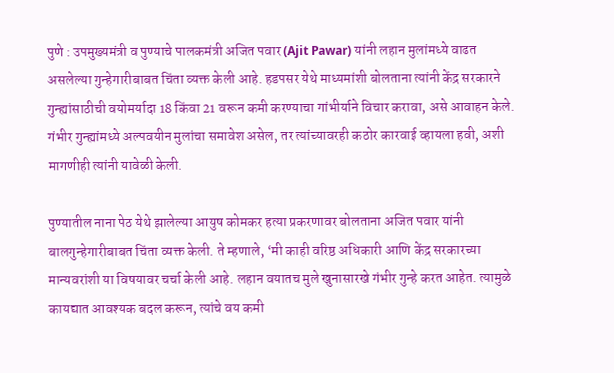पुणे : उपमुख्यमंत्री व पुण्याचे पालकमंत्री अजित पवार (Ajit Pawar) यांनी लहान मुलांमध्ये वाढत असलेल्या गुन्हेगारीबाबत चिंता व्यक्त केली आहे. हडपसर येथे माध्यमांशी बोलताना त्यांनी केंद्र सरकारने गुन्ह्यांसाठीची वयोमर्यादा 18 किंवा 21 वरून कमी करण्याचा गांभीर्याने विचार करावा, असे आवाहन केले. गंभीर गुन्ह्यांमध्ये अल्पवयीन मुलांचा समावेश असेल, तर त्यांच्यावरही कठोर कारवाई व्हायला हवी, अशी मागणीही त्यांनी यावेळी केली.

पुण्यातील नाना पेठ येथे झालेल्या आयुष कोमकर हत्या प्रकरणावर बोलताना अजित पवार यांनी बालगुन्हेगारीबाबत चिंता व्यक्त केली. ते म्हणाले, ‘मी काही वरिष्ठ अधिकारी आणि केंद्र सरकारच्या मान्यवरांशी या विषयावर चर्चा केली आहे. लहान वयातच मुले खुनासारखे गंभीर गुन्हे करत आहेत. त्यामुळे कायद्यात आवश्यक बदल करून, त्यांचे वय कमी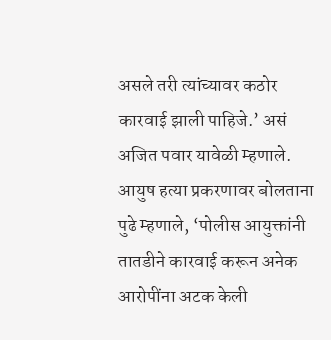असले तरी त्यांच्यावर कठोर कारवाई झाली पाहिजे.’ असं अजित पवार यावेळी म्हणाले.
आयुष हत्या प्रकरणावर बोलताना पुढे म्हणाले, ‘पोलीस आयुक्तांनी तातडीने कारवाई करून अनेक आरोपींना अटक केली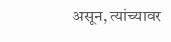असून, त्यांच्यावर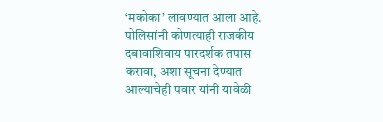‘मकोका’ लावण्यात आला आहे. पोलिसांनी कोणत्याही राजकीय दबावाशिवाय पारदर्शक तपास करावा, अशा सूचना देण्यात आल्याचेही पवार यांनी यावेळी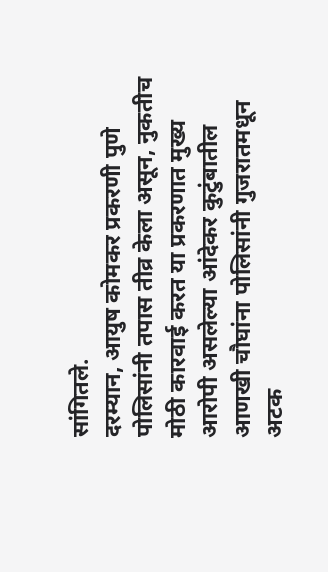सांगितले.
दरम्यान, आयुष कोमकर प्रकरणी पुणे पोलिसांनी तपास तीव्र केला असून, नुकतीच मोठी कारवाई करत या प्रकरणात मुख्य आरोपी असलेल्या आंदेकर कुटुंबातील आणखी चौघांना पोलिसांनी गुजरातमधून अटक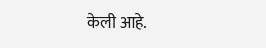केली आहे.